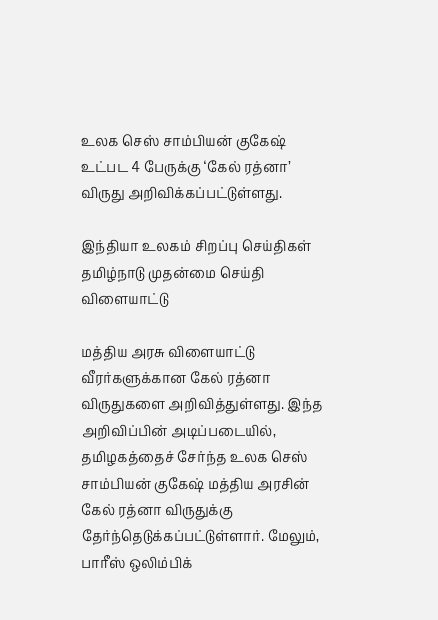உலக செஸ் சாம்பியன் குகேஷ் உட்பட 4 பேருக்கு ‘கேல் ரத்னா’ விருது அறிவிக்கப்பட்டுள்ளது.

இந்தியா உலகம் சிறப்பு செய்திகள் தமிழ்நாடு முதன்மை செய்தி விளையாட்டு

மத்திய அரசு விளையாட்டு வீரர்களுக்கான கேல் ரத்னா விருதுகளை அறிவித்துள்ளது. இந்த அறிவிப்பின் அடிப்படையில், தமிழகத்தைச் சேர்ந்த உலக செஸ் சாம்பியன் குகேஷ் மத்திய அரசின் கேல் ரத்னா விருதுக்கு தேர்ந்தெடுக்கப்பட்டுள்ளார். மேலும், பாரீஸ் ஒலிம்பிக்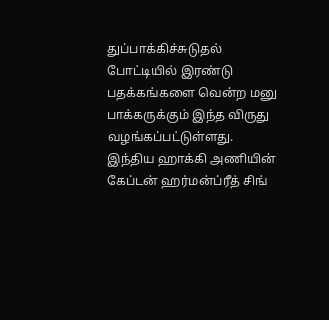துப்பாக்கிச்சுடுதல் போட்டியில் இரண்டு பதக்கங்களை வென்ற மனு பாக்கருக்கும் இந்த விருது வழங்கப்பட்டுள்ளது. இந்திய ஹாக்கி அணியின் கேப்டன் ஹர்மன்ப்ரீத் சிங்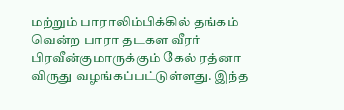மற்றும் பாராலிம்பிக்கில் தங்கம் வென்ற பாரா தடகள வீரர் பிரவீன்குமாருக்கும் கேல் ரத்னா விருது வழங்கப்பட்டுள்ளது. இந்த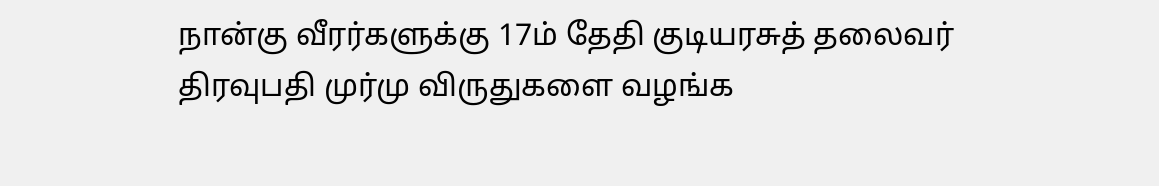நான்கு வீரர்களுக்கு 17ம் தேதி குடியரசுத் தலைவர் திரவுபதி முர்மு விருதுகளை வழங்க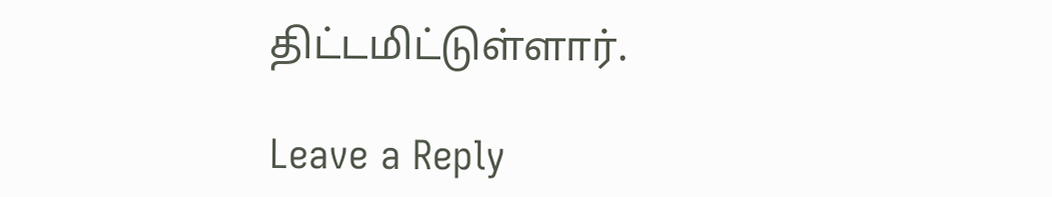திட்டமிட்டுள்ளார்.

Leave a Reply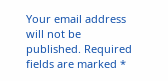Your email address will not be published. Required fields are marked *